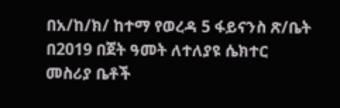በአ/ከ/ክ/ ከተማ የወረዳ 5 ፋይናንስ ጽ/ቤት በ2019 በጀት ዓመት ለተለያዩ ሴክተር መስሪያ ቤቶች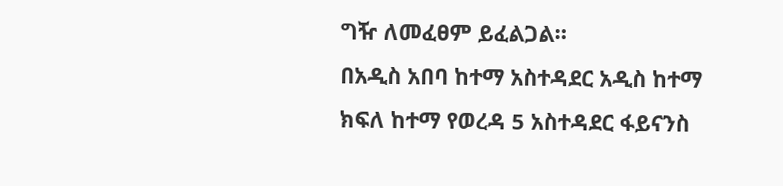ግዥ ለመፈፀም ይፈልጋል።
በአዲስ አበባ ከተማ አስተዳደር አዲስ ከተማ ክፍለ ከተማ የወረዳ 5 አስተዳደር ፋይናንስ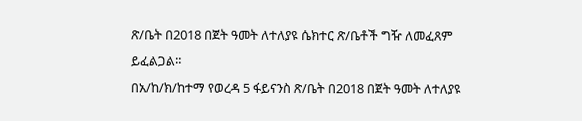ጽ/ቤት በ2018 በጀት ዓመት ለተለያዩ ሴክተር ጽ/ቤቶች ግዥ ለመፈጸም ይፈልጋል።
በአ/ከ/ክ/ከተማ የወረዳ 5 ፋይናንስ ጽ/ቤት በ2018 በጀት ዓመት ለተለያዩ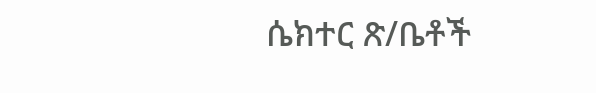ሴክተር ጽ/ቤቶች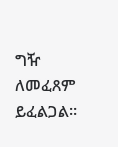ግዥ ለመፈጸም ይፈልጋል።